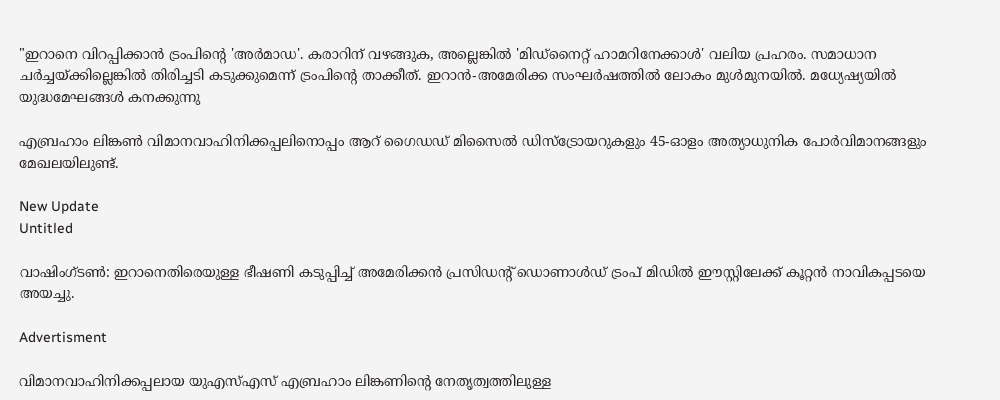"ഇറാനെ വിറപ്പിക്കാൻ ട്രംപിന്റെ 'അർമാഡ'. കരാറിന് വഴങ്ങുക, അല്ലെങ്കിൽ 'മിഡ്‌നൈറ്റ് ഹാമറിനേക്കാൾ' വലിയ പ്രഹരം. സമാധാന ചർച്ചയ്ക്കില്ലെങ്കിൽ തിരിച്ചടി കടുക്കുമെന്ന് ട്രംപിന്റെ താക്കീത്. ഇറാൻ-അമേരിക്ക സംഘർഷത്തിൽ ലോകം മുൾമുനയിൽ. മധ്യേഷ്യയിൽ യുദ്ധമേഘങ്ങൾ കനക്കുന്നു

എബ്രഹാം ലിങ്കണ്‍ വിമാനവാഹിനിക്കപ്പലിനൊപ്പം ആറ് ഗൈഡഡ് മിസൈല്‍ ഡിസ്‌ട്രോയറുകളും 45-ഓളം അത്യാധുനിക പോര്‍വിമാനങ്ങളും മേഖലയിലുണ്ട്.

New Update
Untitled

വാഷിംഗ്ടണ്‍: ഇറാനെതിരെയുള്ള ഭീഷണി കടുപ്പിച്ച് അമേരിക്കന്‍ പ്രസിഡന്റ് ഡൊണാള്‍ഡ് ട്രംപ് മിഡില്‍ ഈസ്റ്റിലേക്ക് കൂറ്റന്‍ നാവികപ്പടയെ അയച്ചു.

Advertisment

വിമാനവാഹിനിക്കപ്പലായ യുഎസ്എസ് എബ്രഹാം ലിങ്കണിന്റെ നേതൃത്വത്തിലുള്ള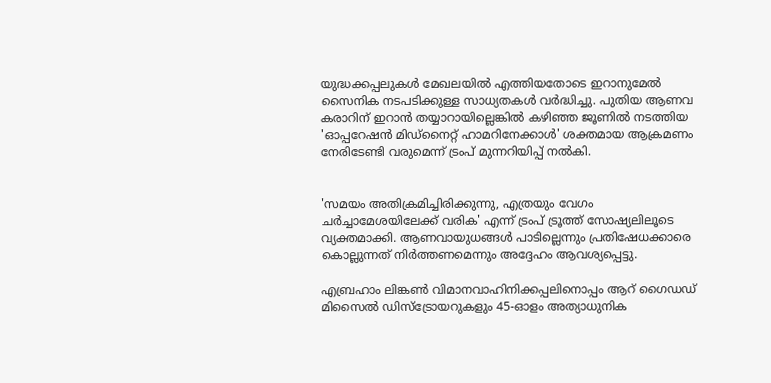യുദ്ധക്കപ്പലുകള്‍ മേഖലയില്‍ എത്തിയതോടെ ഇറാനുമേല്‍ സൈനിക നടപടിക്കുള്ള സാധ്യതകള്‍ വര്‍ദ്ധിച്ചു. പുതിയ ആണവ കരാറിന് ഇറാന്‍ തയ്യാറായില്ലെങ്കില്‍ കഴിഞ്ഞ ജൂണില്‍ നടത്തിയ 'ഓപ്പറേഷന്‍ മിഡ്നൈറ്റ് ഹാമറിനേക്കാള്‍' ശക്തമായ ആക്രമണം നേരിടേണ്ടി വരുമെന്ന് ട്രംപ് മുന്നറിയിപ്പ് നല്‍കി.


'സമയം അതിക്രമിച്ചിരിക്കുന്നു, എത്രയും വേഗം ചര്‍ച്ചാമേശയിലേക്ക് വരിക' എന്ന് ട്രംപ് ട്രൂത്ത് സോഷ്യലിലൂടെ വ്യക്തമാക്കി. ആണവായുധങ്ങള്‍ പാടില്ലെന്നും പ്രതിഷേധക്കാരെ കൊല്ലുന്നത് നിര്‍ത്തണമെന്നും അദ്ദേഹം ആവശ്യപ്പെട്ടു.

എബ്രഹാം ലിങ്കണ്‍ വിമാനവാഹിനിക്കപ്പലിനൊപ്പം ആറ് ഗൈഡഡ് മിസൈല്‍ ഡിസ്‌ട്രോയറുകളും 45-ഓളം അത്യാധുനിക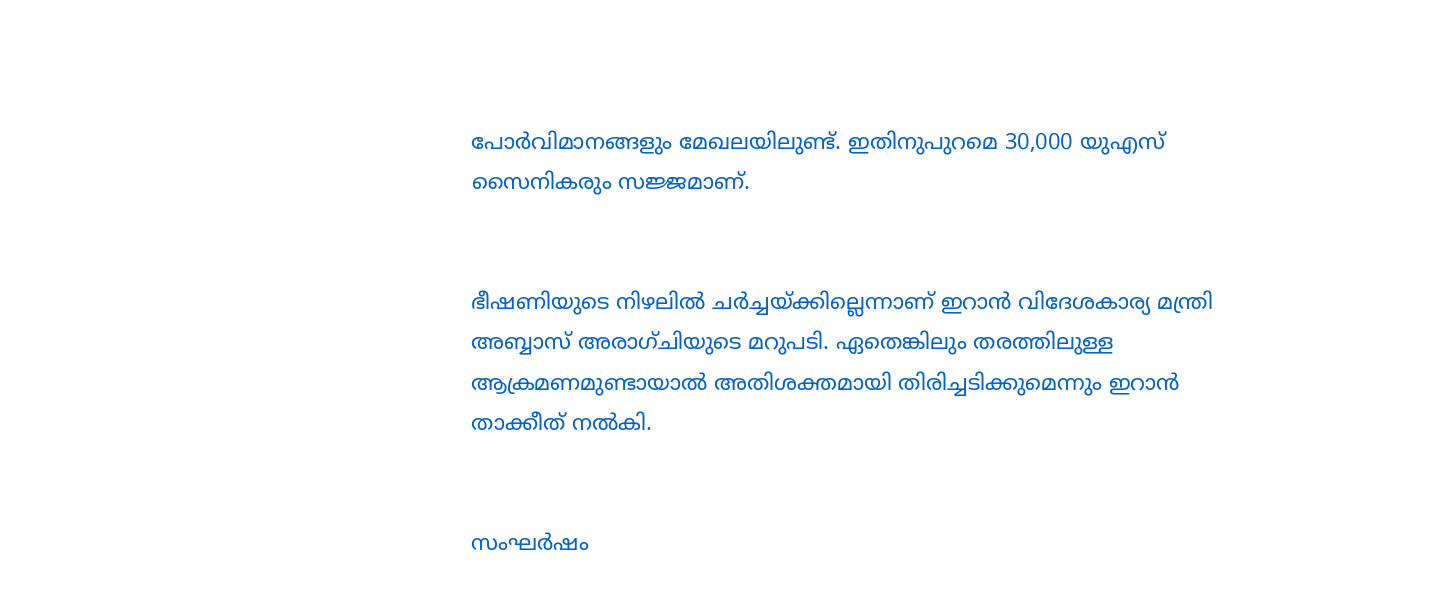പോര്‍വിമാനങ്ങളും മേഖലയിലുണ്ട്. ഇതിനുപുറമെ 30,000 യുഎസ് സൈനികരും സജ്ജമാണ്.


ഭീഷണിയുടെ നിഴലില്‍ ചര്‍ച്ചയ്ക്കില്ലെന്നാണ് ഇറാന്‍ വിദേശകാര്യ മന്ത്രി അബ്ബാസ് അരാഗ്ചിയുടെ മറുപടി. ഏതെങ്കിലും തരത്തിലുള്ള ആക്രമണമുണ്ടായാല്‍ അതിശക്തമായി തിരിച്ചടിക്കുമെന്നും ഇറാന്‍ താക്കീത് നല്‍കി.


സംഘര്‍ഷം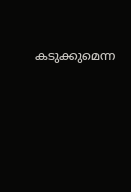കടുക്കുമെന്ന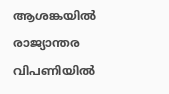ആശങ്കയില്‍ രാജ്യാന്തര വിപണിയില്‍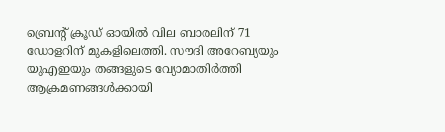ബ്രെന്റ് ക്രൂഡ് ഓയില്‍ വില ബാരലിന് 71 ഡോളറിന് മുകളിലെത്തി. സൗദി അറേബ്യയും യുഎഇയും തങ്ങളുടെ വ്യോമാതിര്‍ത്തി ആക്രമണങ്ങള്‍ക്കായി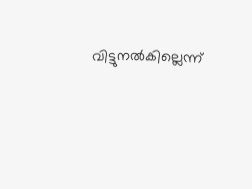വിട്ടുനല്‍കില്ലെന്ന്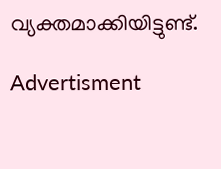വ്യക്തമാക്കിയിട്ടുണ്ട്.

Advertisment